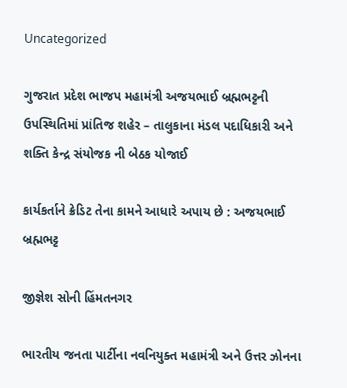Uncategorized

ગુજરાત પ્રદેશ ભાજપ મહામંત્રી અજયભાઈ બ્રહ્મભટ્ટની ઉપસ્થિતિમાં પ્રાંતિજ શહેર – તાલુકાના મંડલ પદાધિકારી અને શક્તિ કેન્દ્ર સંયોજક ની બેઠક યોજાઈ

કાર્યકર્તાને ક્રેડિટ તેના કામને આધારે અપાય છે : અજયભાઈ બ્રહ્મભટ્ટ

જીજ્ઞેશ સોની હિંમતનગર

ભારતીય જનતા પાર્ટીના નવનિયુક્ત મહામંત્રી અને ઉત્તર ઝોનના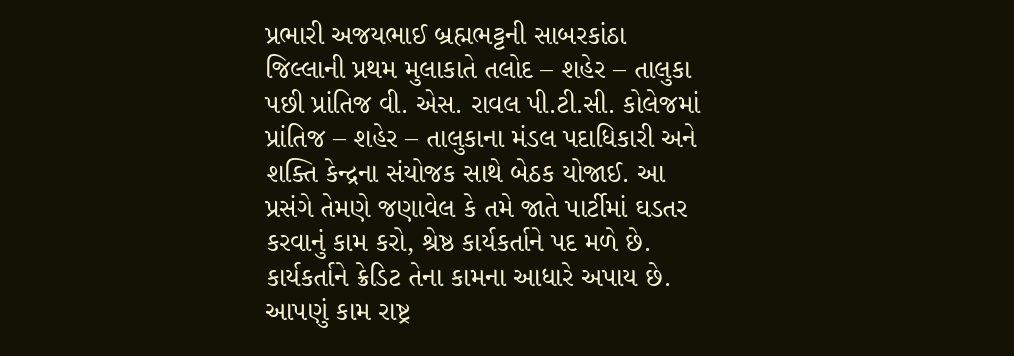પ્રભારી અજયભાઈ બ્રહ્મભટ્ટની સાબરકાંઠા જિલ્લાની પ્રથમ મુલાકાતે તલોદ – શહેર – તાલુકા પછી પ્રાંતિજ વી. એસ. રાવલ પી.ટી.સી. કોલેજમાં પ્રાંતિજ – શહેર – તાલુકાના મંડલ પદાધિકારી અને શક્તિ કેન્દ્રના સંયોજક સાથે બેઠક યોજાઈ. આ પ્રસંગે તેમણે જણાવેલ કે તમે જાતે પાર્ટીમાં ઘડતર કરવાનું કામ કરો, શ્રેષ્ઠ કાર્યકર્તાને પદ મળે છે. કાર્યકર્તાને ક્રેડિટ તેના કામના આધારે અપાય છે. આપણું કામ રાષ્ટ્ર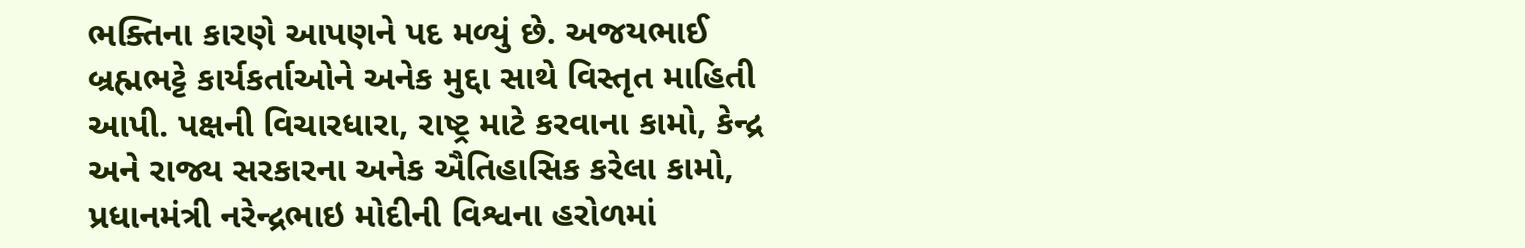ભક્તિના કારણે આપણને પદ મળ્યું છે. અજયભાઈ બ્રહ્મભટ્ટે કાર્યકર્તાઓને અનેક મુદ્દા સાથે વિસ્તૃત માહિતી આપી. પક્ષની વિચારધારા, રાષ્ટ્ર માટે કરવાના કામો, કેન્દ્ર અને રાજ્ય સરકારના અનેક ઐતિહાસિક કરેલા કામો, પ્રધાનમંત્રી નરેન્દ્રભાઇ મોદીની વિશ્વના હરોળમાં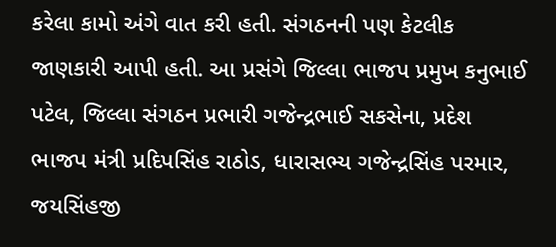કરેલા કામો અંગે વાત કરી હતી. સંગઠનની પણ કેટલીક જાણકારી આપી હતી. આ પ્રસંગે જિલ્લા ભાજપ પ્રમુખ કનુભાઈ પટેલ, જિલ્લા સંગઠન પ્રભારી ગજેન્દ્રભાઈ સકસેના, પ્રદેશ ભાજપ મંત્રી પ્રદિપસિંહ રાઠોડ, ધારાસભ્ય ગજેન્દ્રસિંહ પરમાર, જયસિંહજી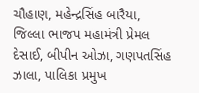ચૌહાણ, મહેન્દ્રસિંહ બારૈયા, જિલ્લા ભાજપ મહામંત્રી પ્રેમલ દેસાઈ, બીપીન ઓઝા, ગણપતસિંહ ઝાલા, પાલિકા પ્રમુખ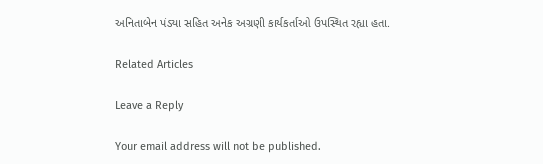અનિતાબેન પંડ્યા સહિત અનેક અગ્રણી કાર્યકર્તાઓ ઉપસ્થિત રહ્યા હતા.

Related Articles

Leave a Reply

Your email address will not be published.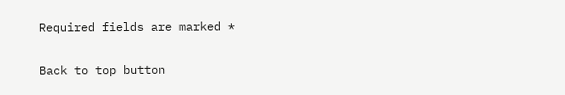Required fields are marked *

Back to top button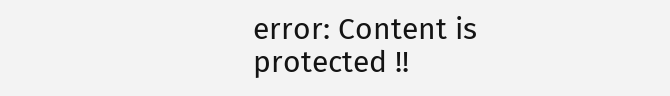error: Content is protected !!